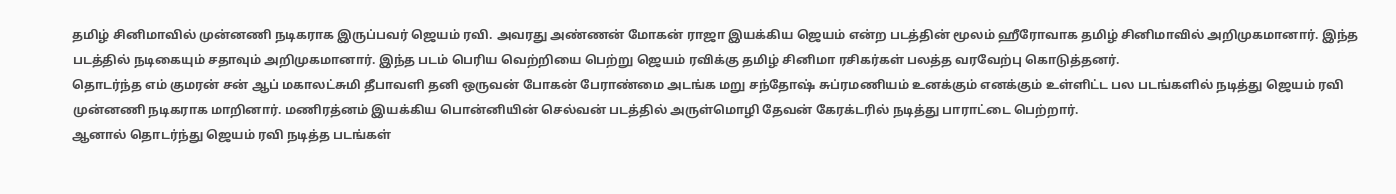தமிழ் சினிமாவில் முன்னணி நடிகராக இருப்பவர் ஜெயம் ரவி. அவரது அண்ணன் மோகன் ராஜா இயக்கிய ஜெயம் என்ற படத்தின் மூலம் ஹீரோவாக தமிழ் சினிமாவில் அறிமுகமானார். இந்த படத்தில் நடிகையும் சதாவும் அறிமுகமானார். இந்த படம் பெரிய வெற்றியை பெற்று ஜெயம் ரவிக்கு தமிழ் சினிமா ரசிகர்கள் பலத்த வரவேற்பு கொடுத்தனர்.
தொடர்ந்த எம் குமரன் சன் ஆப் மகாலட்சுமி தீபாவளி தனி ஒருவன் போகன் பேராண்மை அடங்க மறு சந்தோஷ் சுப்ரமணியம் உனக்கும் எனக்கும் உள்ளிட்ட பல படங்களில் நடித்து ஜெயம் ரவி முன்னணி நடிகராக மாறினார். மணிரத்னம் இயக்கிய பொன்னியின் செல்வன் படத்தில் அருள்மொழி தேவன் கேரக்டரில் நடித்து பாராட்டை பெற்றார்.
ஆனால் தொடர்ந்து ஜெயம் ரவி நடித்த படங்கள்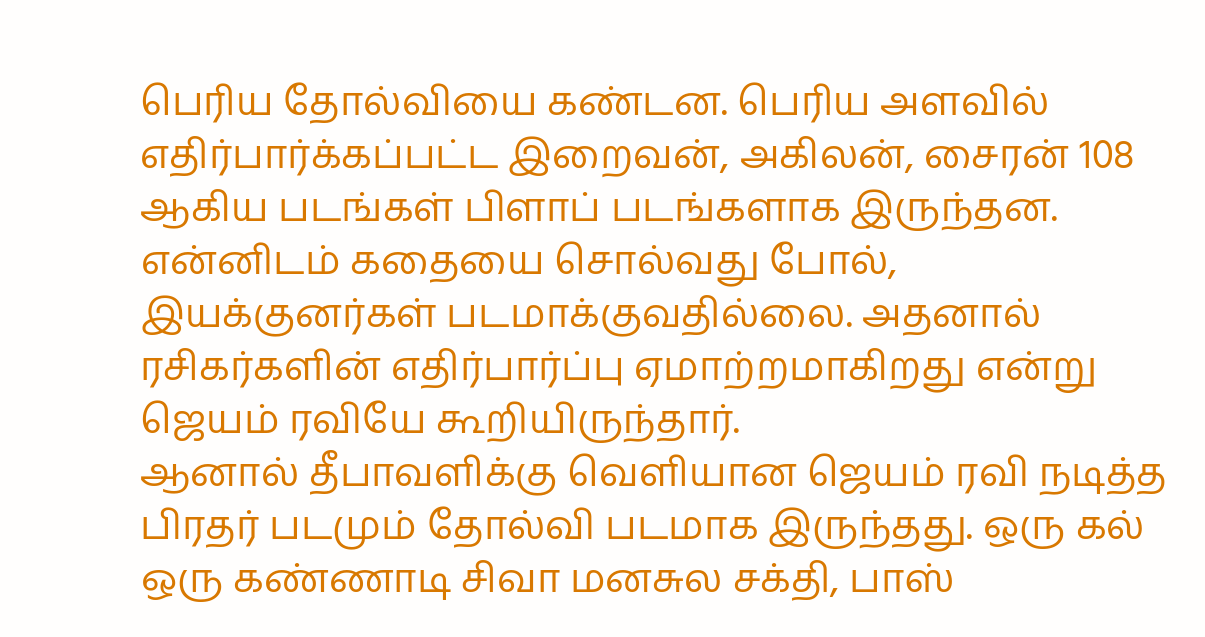பெரிய தோல்வியை கண்டன. பெரிய அளவில் எதிர்பார்க்கப்பட்ட இறைவன், அகிலன், சைரன் 108 ஆகிய படங்கள் பிளாப் படங்களாக இருந்தன. என்னிடம் கதையை சொல்வது போல், இயக்குனர்கள் படமாக்குவதில்லை. அதனால் ரசிகர்களின் எதிர்பார்ப்பு ஏமாற்றமாகிறது என்று ஜெயம் ரவியே கூறியிருந்தார்.
ஆனால் தீபாவளிக்கு வெளியான ஜெயம் ரவி நடித்த பிரதர் படமும் தோல்வி படமாக இருந்தது. ஒரு கல் ஒரு கண்ணாடி சிவா மனசுல சக்தி, பாஸ்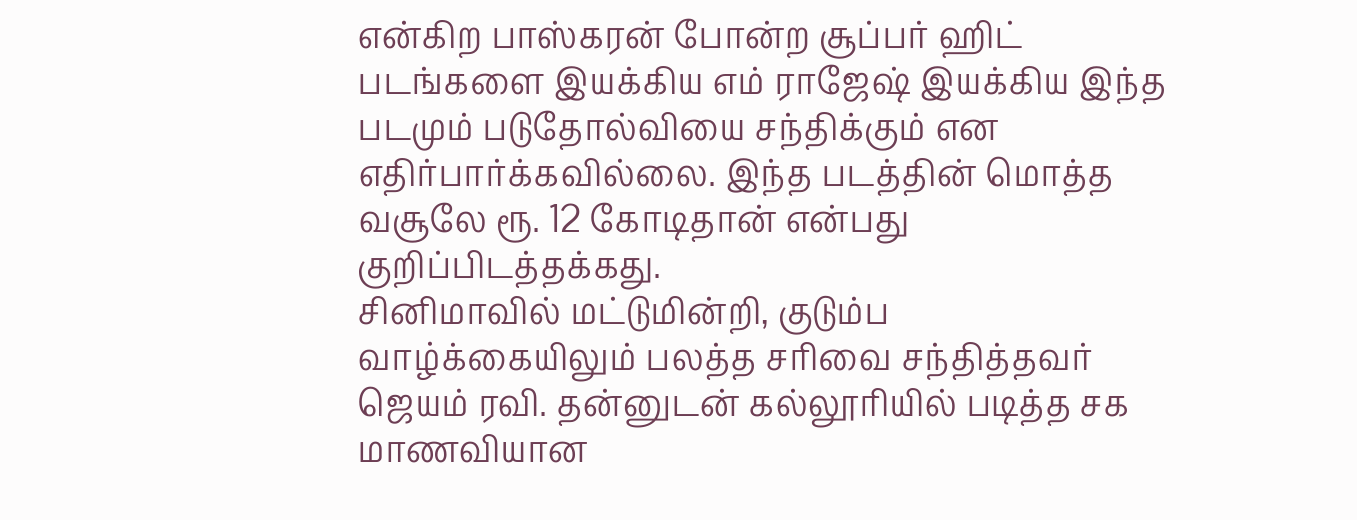என்கிற பாஸ்கரன் போன்ற சூப்பர் ஹிட் படங்களை இயக்கிய எம் ராஜேஷ் இயக்கிய இந்த படமும் படுதோல்வியை சந்திக்கும் என எதிர்பார்க்கவில்லை. இந்த படத்தின் மொத்த வசூலே ரூ. 12 கோடிதான் என்பது குறிப்பிடத்தக்கது.
சினிமாவில் மட்டுமின்றி, குடும்ப வாழ்க்கையிலும் பலத்த சரிவை சந்தித்தவர் ஜெயம் ரவி. தன்னுடன் கல்லூரியில் படித்த சக மாணவியான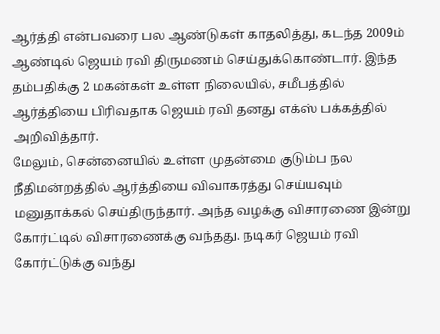ஆர்த்தி என்பவரை பல ஆண்டுகள் காதலித்து, கடந்த 2009ம் ஆண்டில் ஜெயம் ரவி திருமணம் செய்துக்கொண்டார். இந்த தம்பதிக்கு 2 மகன்கள் உள்ள நிலையில், சமீபத்தில் ஆர்த்தியை பிரிவதாக ஜெயம் ரவி தனது எக்ஸ் பக்கத்தில் அறிவித்தார்.
மேலும், சென்னையில் உள்ள முதன்மை குடும்ப நல நீதிமன்றத்தில் ஆர்த்தியை விவாகரத்து செய்யவும் மனுதாக்கல் செய்திருந்தார். அந்த வழக்கு விசாரணை இன்று கோர்ட்டில் விசாரணைக்கு வந்தது. நடிகர் ஜெயம் ரவி கோர்ட்டுக்கு வந்து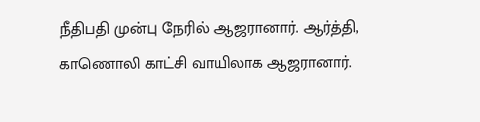நீதிபதி முன்பு நேரில் ஆஜரானார். ஆர்த்தி, காணொலி காட்சி வாயிலாக ஆஜரானார்.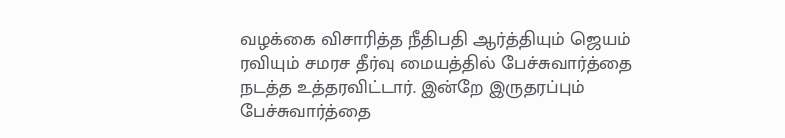வழக்கை விசாரித்த நீதிபதி ஆர்த்தியும் ஜெயம் ரவியும் சமரச தீர்வு மையத்தில் பேச்சுவார்த்தை நடத்த உத்தரவிட்டார். இன்றே இருதரப்பும் பேச்சுவார்த்தை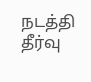நடத்தி தீர்வு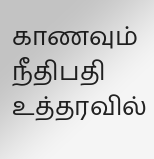காணவும் நீதிபதி உத்தரவில்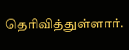தெரிவித்துள்ளார்.